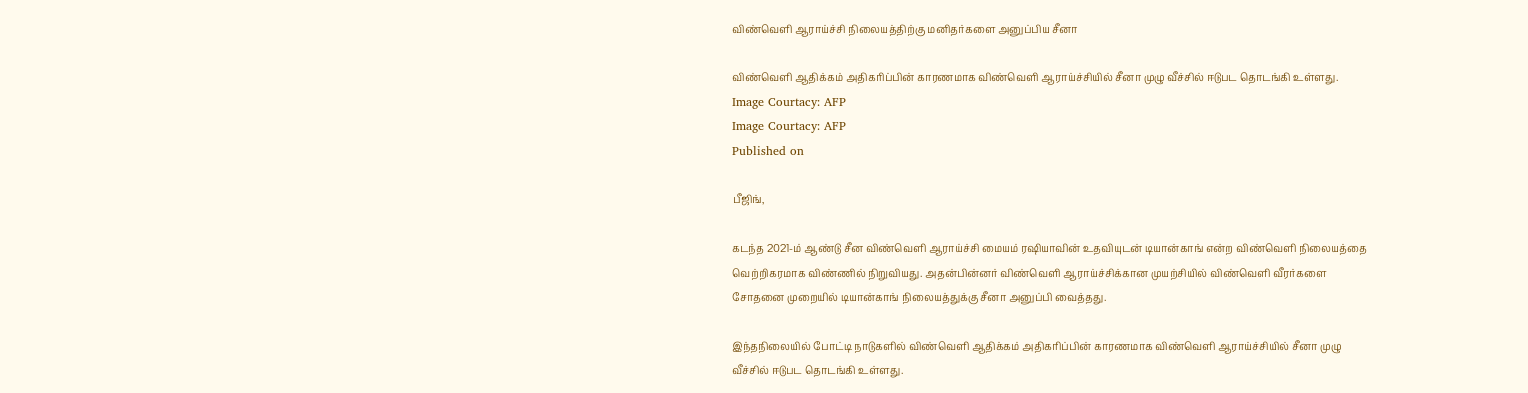விண்வெளி ஆராய்ச்சி நிலையத்திற்கு மனிதர்களை அனுப்பிய சீனா

விண்வெளி ஆதிக்கம் அதிகரிப்பின் காரணமாக விண்வெளி ஆராய்ச்சியில் சீனா முழு வீச்சில் ஈடுபட தொடங்கி உள்ளது.
Image Courtacy: AFP
Image Courtacy: AFP
Published on

பீஜிங்,

கடந்த 2021-ம் ஆண்டு சீன விண்வெளி ஆராய்ச்சி மையம் ரஷியாவின் உதவியுடன் டியான்காங் என்ற விண்வெளி நிலையத்தை வெற்றிகரமாக விண்ணில் நிறுவியது. அதன்பின்னர் விண்வெளி ஆராய்ச்சிக்கான முயற்சியில் விண்வெளி வீரர்களை சோதனை முறையில் டியான்காங் நிலையத்துக்கு சீனா அனுப்பி வைத்தது.

இந்தநிலையில் போட்டி நாடுகளில் விண்வெளி ஆதிக்கம் அதிகரிப்பின் காரணமாக விண்வெளி ஆராய்ச்சியில் சீனா முழு வீச்சில் ஈடுபட தொடங்கி உள்ளது.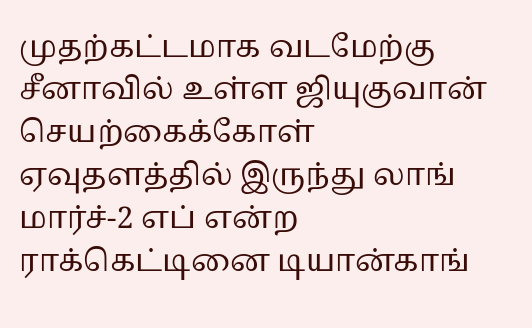முதற்கட்டமாக வடமேற்கு சீனாவில் உள்ள ஜியுகுவான் செயற்கைக்கோள் ஏவுதளத்தில் இருந்து லாங் மார்ச்-2 எப் என்ற ராக்கெட்டினை டியான்காங்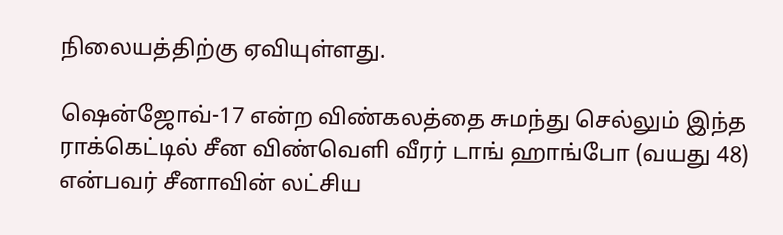நிலையத்திற்கு ஏவியுள்ளது.

ஷென்ஜோவ்-17 என்ற விண்கலத்தை சுமந்து செல்லும் இந்த ராக்கெட்டில் சீன விண்வெளி வீரர் டாங் ஹாங்போ (வயது 48) என்பவர் சீனாவின் லட்சிய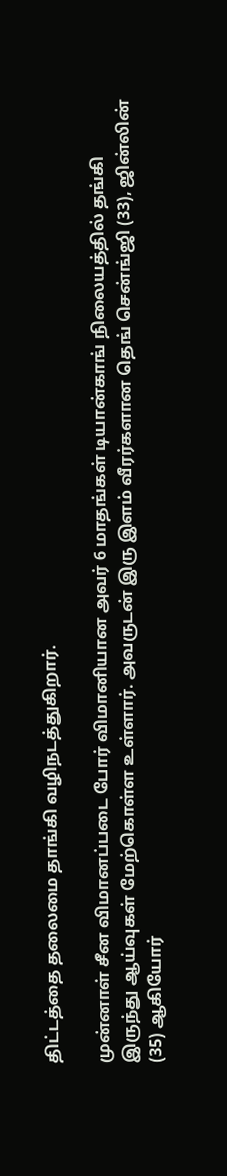திட்டத்தை தலைமை தாங்கி வழிநடத்துகிறார்.

முன்னாள் சீன விமானப்படை போர் விமானியான அவர் 6 மாதங்கள் டியான்காங் நிலையத்தில் தங்கி இருந்து ஆய்வுகள் மேற்கொள்ள உள்ளார். அவருடன் இரு இளம் வீரர்களான தெங் சென்ங்ஜி (33), ஜின்லின் (35) ஆகியோர்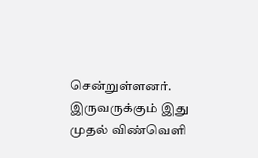சென்றுள்ளனர். இருவருக்கும் இது முதல் விண்வெளி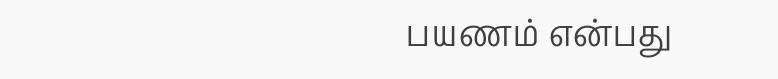பயணம் என்பது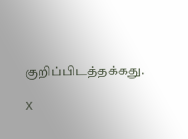குறிப்பிடத்தக்கது.

X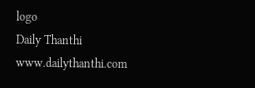logo
Daily Thanthi
www.dailythanthi.com